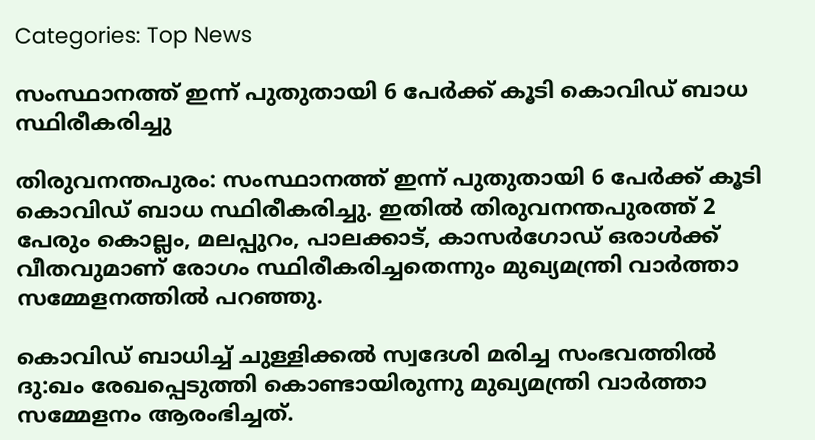Categories: Top News

സംസ്ഥാനത്ത് ഇന്ന് പുതുതായി 6 പേര്‍ക്ക് കൂടി കൊവിഡ് ബാധ സ്ഥിരീകരിച്ചു

തിരുവനന്തപുരം: സംസ്ഥാനത്ത് ഇന്ന് പുതുതായി 6 പേര്‍ക്ക് കൂടി കൊവിഡ് ബാധ സ്ഥിരീകരിച്ചു. ഇതില്‍ തിരുവനന്തപുരത്ത് 2 പേരും കൊല്ലം, മലപ്പുറം, പാലക്കാട്, കാസര്‍ഗോഡ് ഒരാള്‍ക്ക് വീതവുമാണ് രോഗം സ്ഥിരീകരിച്ചതെന്നും മുഖ്യമന്ത്രി വാര്‍ത്താ സമ്മേളനത്തില്‍ പറഞ്ഞു.

കൊവിഡ് ബാധിച്ച് ചുള്ളിക്കല്‍ സ്വദേശി മരിച്ച സംഭവത്തില്‍ ദു:ഖം രേഖപ്പെടുത്തി കൊണ്ടായിരുന്നു മുഖ്യമന്ത്രി വാര്‍ത്താ സമ്മേളനം ആരംഭിച്ചത്.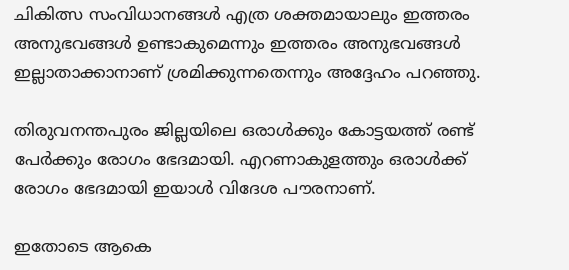ചികിത്സ സംവിധാനങ്ങള്‍ എത്ര ശക്തമായാലും ഇത്തരം അനുഭവങ്ങള്‍ ഉണ്ടാകുമെന്നും ഇത്തരം അനുഭവങ്ങള്‍ ഇല്ലാതാക്കാനാണ് ശ്രമിക്കുന്നതെന്നും അദ്ദേഹം പറഞ്ഞു.

തിരുവനന്തപുരം ജില്ലയിലെ ഒരാള്‍ക്കും കോട്ടയത്ത് രണ്ട് പേര്‍ക്കും രോഗം ഭേദമായി. എറണാകുളത്തും ഒരാള്‍ക്ക് രോഗം ഭേദമായി ഇയാള്‍ വിദേശ പൗരനാണ്.

ഇതോടെ ആകെ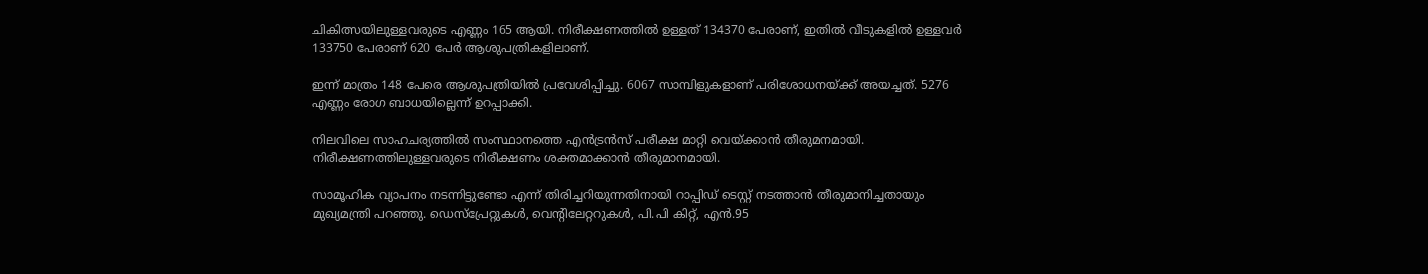ചികിത്സയിലുള്ളവരുടെ എണ്ണം 165 ആയി. നിരീക്ഷണത്തില്‍ ഉള്ളത് 134370 പേരാണ്, ഇതില്‍ വീടുകളില്‍ ഉള്ളവര്‍ 133750 പേരാണ് 620 പേര്‍ ആശുപത്രികളിലാണ്.

ഇന്ന് മാത്രം 148 പേരെ ആശുപത്രിയില്‍ പ്രവേശിപ്പിച്ചു. 6067 സാമ്പിളുകളാണ് പരിശോധനയ്ക്ക് അയച്ചത്. 5276 എണ്ണം രോഗ ബാധയില്ലെന്ന് ഉറപ്പാക്കി.

നിലവിലെ സാഹചര്യത്തില്‍ സംസ്ഥാനത്തെ എന്‍ട്രന്‍സ് പരീക്ഷ മാറ്റി വെയ്ക്കാന്‍ തീരുമനമായി. നിരീക്ഷണത്തിലുള്ളവരുടെ നിരീക്ഷണം ശക്തമാക്കാന്‍ തീരുമാനമായി.

സാമൂഹിക വ്യാപനം നടന്നിട്ടുണ്ടോ എന്ന് തിരിച്ചറിയുന്നതിനായി റാപ്പിഡ് ടെസ്റ്റ് നടത്താന്‍ തീരുമാനിച്ചതായും മുഖ്യമന്ത്രി പറഞ്ഞു. ഡെസ്‌പ്രേറ്റുകള്‍, വെന്റിലേറ്ററുകള്‍, പി.പി കിറ്റ്, എന്‍.95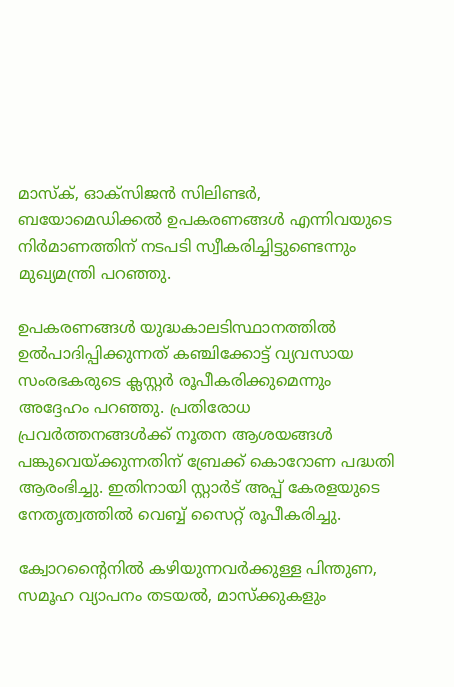മാസ്‌ക്, ഓക്‌സിജന്‍ സിലിണ്ടര്‍, ബയോമെഡിക്കല്‍ ഉപകരണങ്ങള്‍ എന്നിവയുടെ നിര്‍മാണത്തിന് നടപടി സ്വീകരിച്ചിട്ടുണ്ടെന്നും മുഖ്യമന്ത്രി പറഞ്ഞു.

ഉപകരണങ്ങള്‍ യുദ്ധകാലടിസ്ഥാനത്തില്‍ ഉല്‍പാദിപ്പിക്കുന്നത് കഞ്ചിക്കോട്ട് വ്യവസായ സംരഭകരുടെ ക്ലസ്റ്റര്‍ രൂപീകരിക്കുമെന്നും അദ്ദേഹം പറഞ്ഞു. പ്രതിരോധ പ്രവര്‍ത്തനങ്ങള്‍ക്ക് നൂതന ആശയങ്ങള്‍ പങ്കുവെയ്ക്കുന്നതിന് ബ്രേക്ക് കൊറോണ പദ്ധതി ആരംഭിച്ചു. ഇതിനായി സ്റ്റാര്‍ട് അപ്പ് കേരളയുടെ നേതൃത്വത്തില്‍ വെബ്ബ് സൈറ്റ് രൂപീകരിച്ചു.

ക്വോറന്റൈനില്‍ കഴിയുന്നവര്‍ക്കുള്ള പിന്തുണ, സമൂഹ വ്യാപനം തടയല്‍, മാസ്‌ക്കുകളും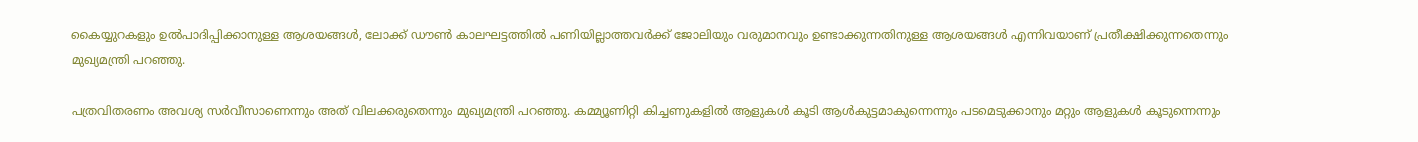കൈയ്യുറകളും ഉല്‍പാദിപ്പിക്കാനുള്ള ആശയങ്ങള്‍, ലോക്ക് ഡൗണ്‍ കാലഘട്ടത്തില്‍ പണിയില്ലാത്തവര്‍ക്ക് ജോലിയും വരുമാനവും ഉണ്ടാക്കുന്നതിനുള്ള ആശയങ്ങള്‍ എന്നിവയാണ് പ്രതീക്ഷിക്കുന്നതെന്നും മുഖ്യമന്ത്രി പറഞ്ഞു.

പത്രവിതരണം അവശ്യ സര്‍വീസാണെന്നും അത് വിലക്കരുതെന്നും മുഖ്യമന്ത്രി പറഞ്ഞു. കമ്മ്യൂണിറ്റി കിച്ചണുകളില്‍ ആളുകള്‍ കൂടി ആള്‍കുട്ടമാകുന്നെന്നും പടമെടുക്കാനും മറ്റും ആളുകള്‍ കൂടുന്നെന്നും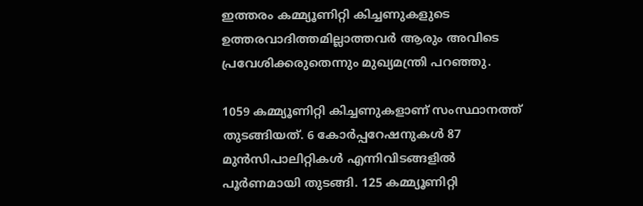ഇത്തരം കമ്മ്യൂണിറ്റി കിച്ചണുകളുടെ ഉത്തരവാദിത്തമില്ലാത്തവര്‍ ആരും അവിടെ പ്രവേശിക്കരുതെന്നും മുഖ്യമന്ത്രി പറഞ്ഞു.

1059 കമ്മ്യൂണിറ്റി കിച്ചണുകളാണ് സംസ്ഥാനത്ത് തുടങ്ങിയത്. 6 കോര്‍പ്പറേഷനുകള്‍ 87 മുന്‍സിപാലിറ്റികള്‍ എന്നിവിടങ്ങളില്‍ പൂര്‍ണമായി തുടങ്ങി. 125 കമ്മ്യൂണിറ്റി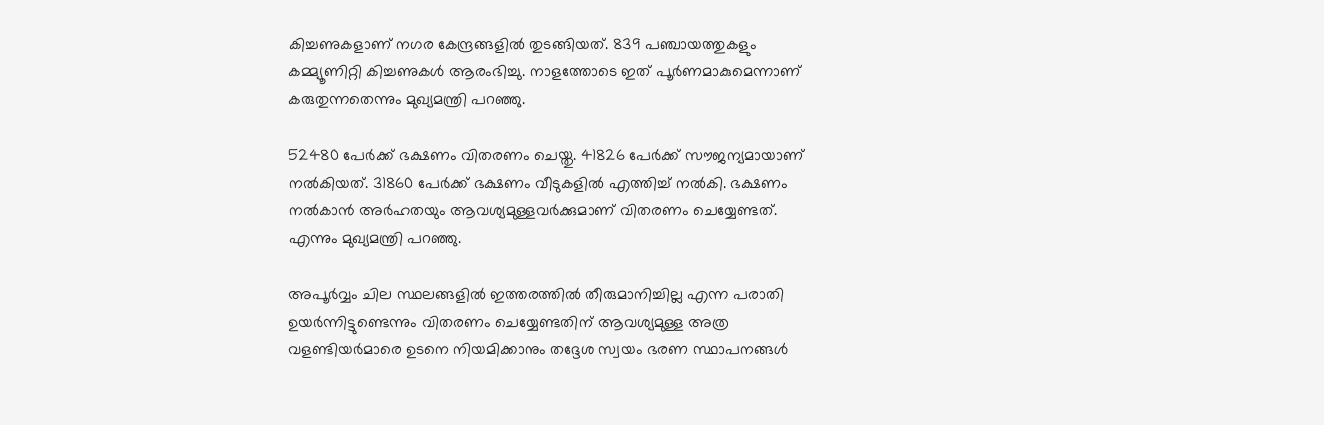കിച്ചണുകളാണ് നഗര കേന്ദ്രങ്ങളില്‍ തുടങ്ങിയത്. 839 പഞ്ചായത്തുകളും കമ്മ്യൂണിറ്റി കിച്ചണുകള്‍ ആരംഭിച്ചു. നാളത്തോടെ ഇത് പൂര്‍ണമാകുമെന്നാണ് കരുതുന്നതെന്നും മുഖ്യമന്ത്രി പറഞ്ഞു.

52480 പേര്‍ക്ക് ഭക്ഷണം വിതരണം ചെയ്തു. 41826 പേര്‍ക്ക് സൗജന്യമായാണ് നല്‍കിയത്. 31860 പേര്‍ക്ക് ഭക്ഷണം വീടുകളില്‍ എത്തിച്ച് നല്‍കി. ഭക്ഷണം നല്‍കാന്‍ അര്‍ഹതയും ആവശ്യമുള്ളവര്‍ക്കുമാണ് വിതരണം ചെയ്യേണ്ടത്. എന്നും മുഖ്യമന്ത്രി പറഞ്ഞു.

അപൂര്‍വ്വം ചില സ്ഥലങ്ങളില്‍ ഇത്തരത്തില്‍ തീരുമാനിച്ചില്ല എന്ന പരാതി ഉയര്‍ന്നിട്ടുണ്ടെന്നും വിതരണം ചെയ്യേണ്ടതിന് ആവശ്യമുള്ള അത്ര വളണ്ടിയര്‍മാരെ ഉടനെ നിയമിക്കാനും തദ്ദേശ സ്വയം ഭരണ സ്ഥാപനങ്ങള്‍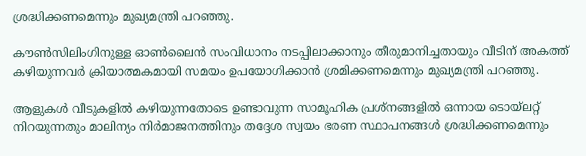ശ്രദ്ധിക്കണമെന്നും മുഖ്യമന്ത്രി പറഞ്ഞു.

കൗണ്‍സിലിംഗിനുള്ള ഓണ്‍ലൈന്‍ സംവിധാനം നടപ്പിലാക്കാനും തീരുമാനിച്ചതായും വീടിന് അകത്ത് കഴിയുന്നവര്‍ ക്രിയാത്മകമായി സമയം ഉപയോഗിക്കാന്‍ ശ്രമിക്കണമെന്നും മുഖ്യമന്ത്രി പറഞ്ഞു.

ആളുകള്‍ വീടുകളില്‍ കഴിയുന്നതോടെ ഉണ്ടാവുന്ന സാമൂഹിക പ്രശ്‌നങ്ങളില്‍ ഒന്നായ ടൊയ്‌ലറ്റ് നിറയുന്നതും മാലിന്യം നിര്‍മാജനത്തിനും തദ്ദേശ സ്വയം ഭരണ സ്ഥാപനങ്ങള്‍ ശ്രദ്ധിക്കണമെന്നും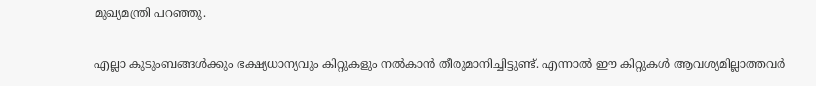മുഖ്യമന്ത്രി പറഞ്ഞു.

എല്ലാ കുടുംബങ്ങള്‍ക്കും ഭക്ഷ്യധാന്യവും കിറ്റുകളും നല്‍കാന്‍ തീരുമാനിച്ചിട്ടുണ്ട്. എന്നാല്‍ ഈ കിറ്റുകള്‍ ആവശ്യമില്ലാത്തവര്‍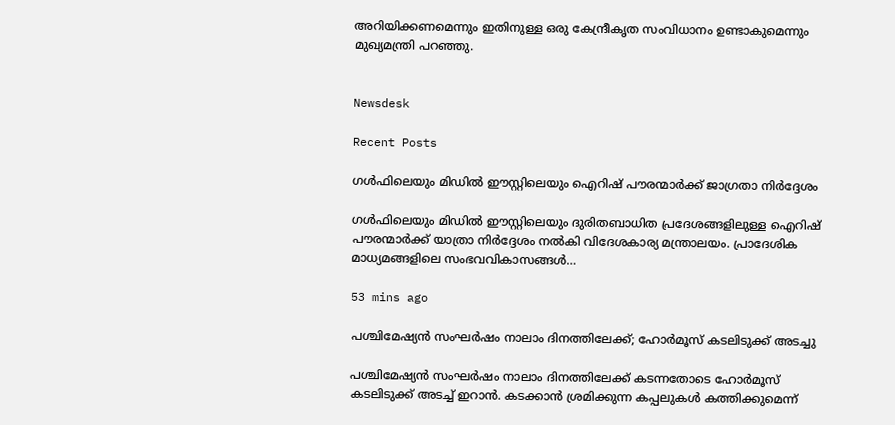അറിയിക്കണമെന്നും ഇതിനുള്ള ഒരു കേന്ദ്രീകൃത സംവിധാനം ഉണ്ടാകുമെന്നും മുഖ്യമന്ത്രി പറഞ്ഞു.


Newsdesk

Recent Posts

ഗൾഫിലെയും മിഡിൽ ഈസ്റ്റിലെയും ഐറിഷ് പൗരന്മാർക്ക് ജാഗ്രതാ നിർദ്ദേശം

ഗൾഫിലെയും മിഡിൽ ഈസ്റ്റിലെയും ദുരിതബാധിത പ്രദേശങ്ങളിലുള്ള ഐറിഷ് പൗരന്മാർക്ക് യാത്രാ നിർദ്ദേശം നൽകി വിദേശകാര്യ മന്ത്രാലയം. പ്രാദേശിക മാധ്യമങ്ങളിലെ സംഭവവികാസങ്ങൾ…

53 mins ago

പശ്ചിമേഷ്യൻ സംഘർഷം നാലാം ദിനത്തിലേക്ക്; ഹോർമൂസ് കടലിടുക്ക് അടച്ചു

പശ്ചിമേഷ്യൻ സംഘർഷം നാലാം ദിനത്തിലേക്ക് കടന്നതോടെ ഹോർമൂസ് കടലിടുക്ക് അടച്ച് ഇറാൻ. കടക്കാൻ ശ്രമിക്കുന്ന കപ്പലുകൾ കത്തിക്കുമെന്ന്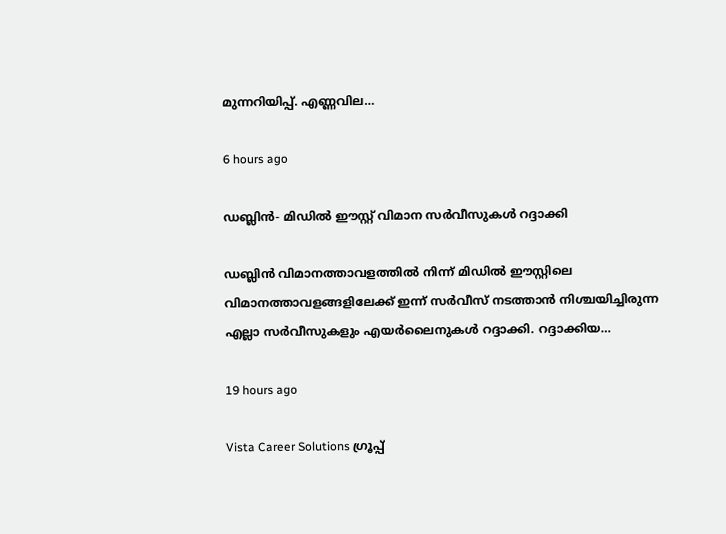മുന്നറിയിപ്പ്. എണ്ണവില…

6 hours ago

ഡബ്ലിൻ- മിഡിൽ ഈസ്റ്റ് വിമാന സർവീസുകൾ റദ്ദാക്കി

ഡബ്ലിൻ വിമാനത്താവളത്തിൽ നിന്ന് മിഡിൽ ഈസ്റ്റിലെ വിമാനത്താവളങ്ങളിലേക്ക് ഇന്ന് സർവീസ് നടത്താൻ നിശ്ചയിച്ചിരുന്ന എല്ലാ സർവീസുകളും എയർലൈനുകൾ റദ്ദാക്കി. റദ്ദാക്കിയ…

19 hours ago

Vista Career Solutions ഗ്രൂപ്പ്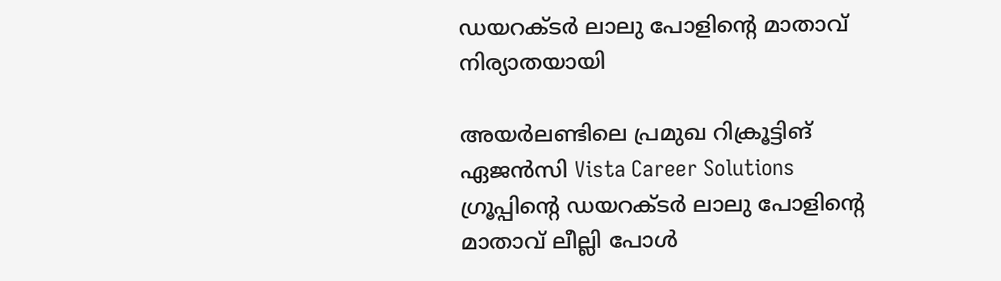ഡയറക്ടർ ലാലു പോളിന്റെ മാതാവ് നിര്യാതയായി

അയർലണ്ടിലെ പ്രമുഖ റിക്രൂട്ടിങ് ഏജൻസി Vista Career Solutions ഗ്രൂപ്പിന്റെ ഡയറക്ടർ ലാലു പോളിന്റെ മാതാവ് ലീല്ലി പോൾ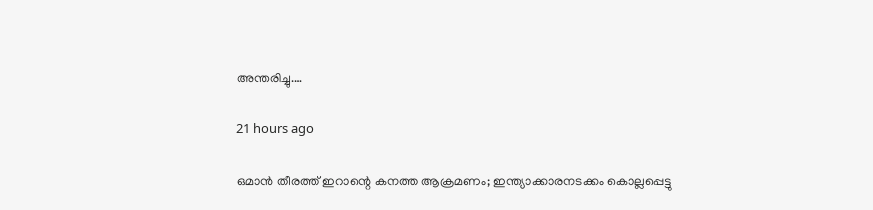അന്തരിച്ചു.…

21 hours ago

ഒമാൻ തീരത്ത് ഇറാന്റെ കനത്ത ആക്രമണം; ഇന്ത്യാക്കാരനടക്കം കൊല്ലപ്പെട്ടു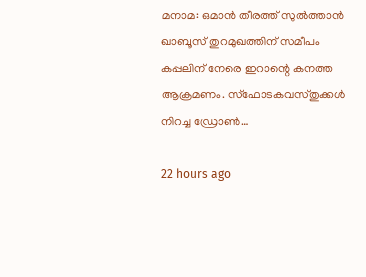മനാമ: ഒമാൻ തീരത്ത് സുൽത്താൻ ഖാബൂസ് തുറമുഖത്തിന് സമീപം കപ്പലിന് നേരെ ഇറാന്റെ കനത്ത ആക്രമണം. സ്ഫോടകവസ്തുക്കൾ നിറച്ച ഡ്രോൺ…

22 hours ago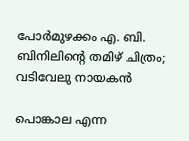പോർമുഴക്കം എ. ബി. ബിനിലിൻ്റെ തമിഴ് ചിത്രം; വടിവേലു നായകൻ

പൊങ്കാല എന്ന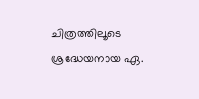ചിത്രത്തിലൂടെ ശ്രദ്ധേയനായ ഏ.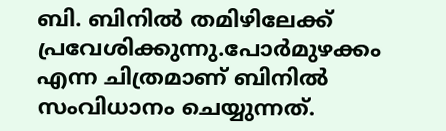ബി. ബിനിൽ തമിഴിലേക്ക് പ്രവേശിക്കുന്നു.പോർമുഴക്കം എന്ന ചിത്രമാണ് ബിനിൽ സംവിധാനം ചെയ്യുന്നത്.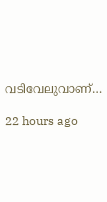വടിവേലുവാണ്…

22 hours ago